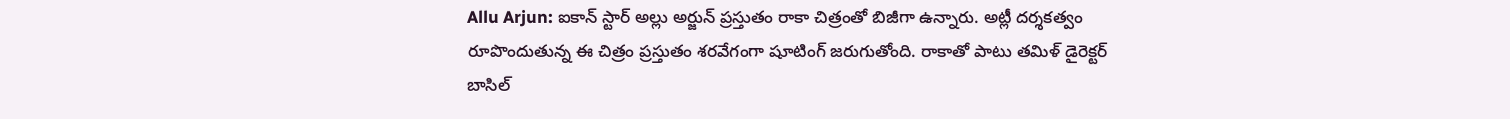Allu Arjun: ఐకాన్ స్టార్ అల్లు అర్జున్ ప్రస్తుతం రాకా చిత్రంతో బిజీగా ఉన్నారు. అట్లీ దర్శకత్వం రూపొందుతున్న ఈ చిత్రం ప్రస్తుతం శరవేగంగా షూటింగ్ జరుగుతోంది. రాకాతో పాటు తమిళ్ డైరెక్టర్ బాసిల్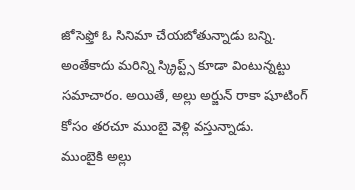జోసెఫ్తో ఓ సినిమా చేయబోతున్నాడు బన్ని. అంతేకాదు మరిన్ని స్క్రిప్ట్స్ కూడా వింటున్నట్టు సమాచారం. అయితే, అల్లు అర్జున్ రాకా షూటింగ్ కోసం తరచూ ముంబై వెళ్లి వస్తున్నాడు.
ముంబైకి అల్లు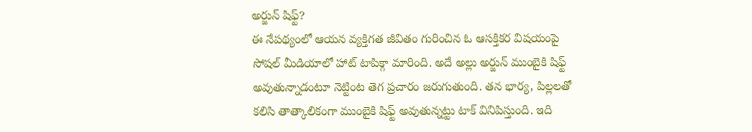అర్జున్ షిఫ్ట్?
ఈ నేపథ్యంలో ఆయన వ్యక్తిగత జీవితం గురించిన ఓ ఆసక్తికర విషయంపై సోషల్ మీడియాలో హాట్ టాపిక్గా మారింది. అదే అల్లు అర్జున్ ముంబైకి షిఫ్ట్ అవుతున్నాడంటూ నెట్టింట తెగ ప్రచారం జరుగుతుంది. తన భార్య, పిల్లలతో కలిసి తాత్కాలికంగా ముంబైకి షిఫ్ట్ అవుతున్నట్టు టాక్ వినిపిస్తుంది. ఇది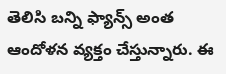తెలిసి బన్ని ఫ్యాన్స్ అంత ఆందోళన వ్యక్తం చేస్తున్నారు. ఈ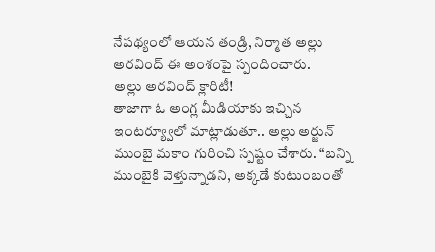నేపథ్యంలో ఆయన తండ్రి, నిర్మాత అల్లు అరవింద్ ఈ అంశంపై స్పందించారు.
అల్లు అరవింద్ క్లారిటీ!
తాజాగా ఓ అంగ్ల మీడియాకు ఇచ్చిన ఇంటర్య్వూలో మాట్లాడుతూ.. అల్లు అర్జున్ ముంబై మకాం గురించి స్పష్టం చేశారు. “బన్ని ముంబైకి వెళ్తున్నాడని, అక్కడే కుటుంబంతో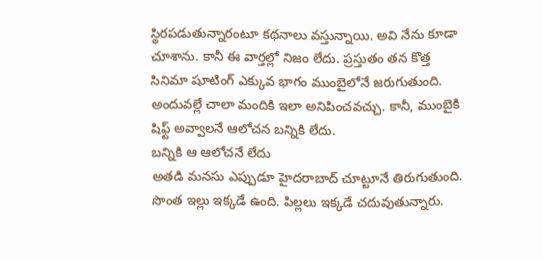స్థిరపడుతున్నారంటూ కథనాలు వస్తున్నాయి. అవి నేను కూడా చూశాను. కానీ ఈ వార్తల్లో నిజం లేదు. ప్రస్తుతం తన కొత్త సినిమా షూటింగ్ ఎక్కువ భాగం ముంబైలోనే జరుగుతుంది. అందువల్లే చాలా మందికి ఇలా అనిపించవచ్చు. కానీ, ముంబైకి షిఫ్ట్ అవ్వాలనే ఆలోచన బన్నికి లేదు.
బన్నికి ఆ ఆలోచనే లేదు
అతడి మనసు ఎప్పుడూ హైదరాబాద్ చూట్టూనే తిరుగుతుంది. సొంత ఇల్లు ఇక్కడే ఉంది. పిల్లలు ఇక్కడే చదువుతున్నారు.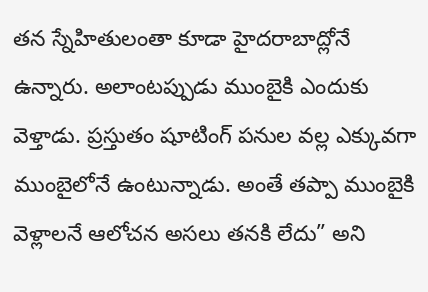తన స్నేహితులంతా కూడా హైదరాబాద్లోనే ఉన్నారు. అలాంటప్పుడు ముంబైకి ఎందుకు వెళ్తాడు. ప్రస్తుతం షూటింగ్ పనుల వల్ల ఎక్కువగా ముంబైలోనే ఉంటున్నాడు. అంతే తప్పా ముంబైకి వెళ్లాలనే ఆలోచన అసలు తనకి లేదు” అని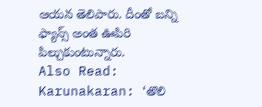ఆయన తెలిపారు. దీంతో బన్ని ఫ్యాన్స్ అంత ఊపిరి పిల్చుకుంటున్నారు.
Also Read: Karunakaran: ‘తొలి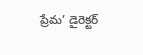ప్రేమ’ డైరెక్టర్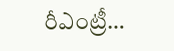రీఎంట్రీ…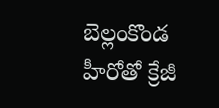బెల్లంకొండ హీరోతో క్రేజీ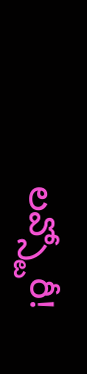లవ్స్టోరీ!